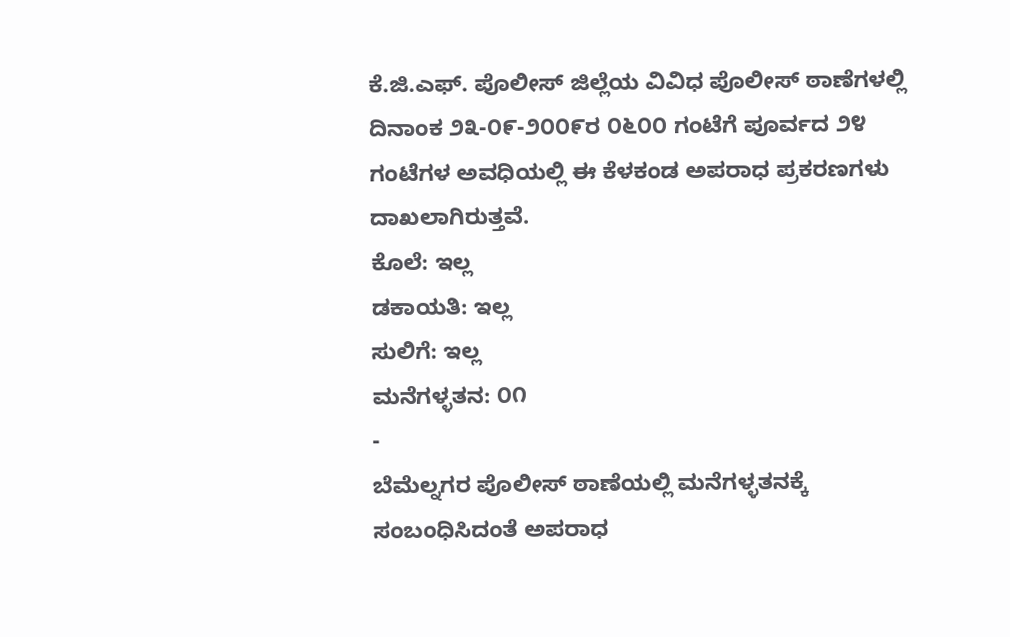ಕೆ.ಜಿ.ಎಫ್. ಪೊಲೀಸ್ ಜಿಲ್ಲೆಯ ವಿವಿಧ ಪೊಲೀಸ್ ಠಾಣೆಗಳಲ್ಲಿ ದಿನಾಂಕ ೨೩-೦೯-೨೦೦೯ರ ೦೬೦೦ ಗಂಟೆಗೆ ಪೂರ್ವದ ೨೪ ಗಂಟೆಗಳ ಅವಧಿಯಲ್ಲಿ ಈ ಕೆಳಕಂಡ ಅಪರಾಧ ಪ್ರಕರಣಗಳು ದಾಖಲಾಗಿರುತ್ತವೆ.
ಕೊಲೆ: ಇಲ್ಲ
ಡಕಾಯತಿ: ಇಲ್ಲ
ಸುಲಿಗೆ: ಇಲ್ಲ
ಮನೆಗಳ್ಳತನ: ೦೧
-
ಬೆಮೆಲ್ನಗರ ಪೊಲೀಸ್ ಠಾಣೆಯಲ್ಲಿ ಮನೆಗಳ್ಳತನಕ್ಕೆ ಸಂಬಂಧಿಸಿದಂತೆ ಅಪರಾಧ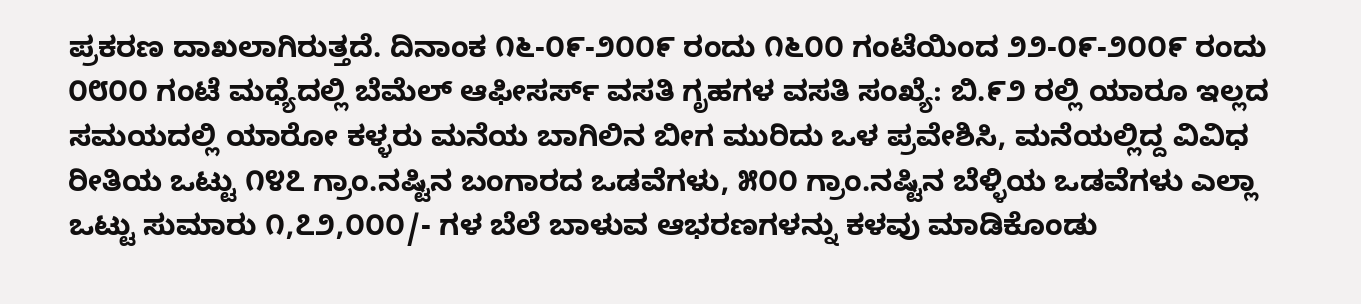ಪ್ರಕರಣ ದಾಖಲಾಗಿರುತ್ತದೆ. ದಿನಾಂಕ ೧೬-೦೯-೨೦೦೯ ರಂದು ೧೬೦೦ ಗಂಟೆಯಿಂದ ೨೨-೦೯-೨೦೦೯ ರಂದು ೦೮೦೦ ಗಂಟೆ ಮಧ್ಯೆದಲ್ಲಿ ಬೆಮೆಲ್ ಆಫೀಸರ್ಸ್ ವಸತಿ ಗೃಹಗಳ ವಸತಿ ಸಂಖ್ಯೆ: ಬಿ.೯೨ ರಲ್ಲಿ ಯಾರೂ ಇಲ್ಲದ ಸಮಯದಲ್ಲಿ ಯಾರೋ ಕಳ್ಳರು ಮನೆಯ ಬಾಗಿಲಿನ ಬೀಗ ಮುರಿದು ಒಳ ಪ್ರವೇಶಿಸಿ, ಮನೆಯಲ್ಲಿದ್ದ ವಿವಿಧ ರೀತಿಯ ಒಟ್ಟು ೧೪೭ ಗ್ರಾಂ.ನಷ್ಟಿನ ಬಂಗಾರದ ಒಡವೆಗಳು, ೫೦೦ ಗ್ರಾಂ.ನಷ್ಟಿನ ಬೆಳ್ಳಿಯ ಒಡವೆಗಳು ಎಲ್ಲಾ ಒಟ್ಟು ಸುಮಾರು ೧,೭೨,೦೦೦/- ಗಳ ಬೆಲೆ ಬಾಳುವ ಆಭರಣಗಳನ್ನು ಕಳವು ಮಾಡಿಕೊಂಡು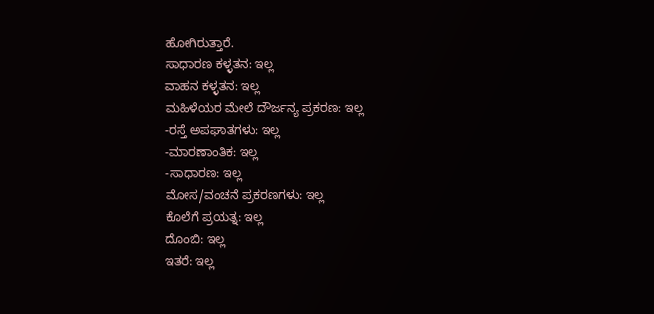ಹೋಗಿರುತ್ತಾರೆ.
ಸಾಧಾರಣ ಕಳ್ಳತನ: ಇಲ್ಲ
ವಾಹನ ಕಳ್ಳತನ: ಇಲ್ಲ
ಮಹಿಳೆಯರ ಮೇಲೆ ದೌರ್ಜನ್ಯ ಪ್ರಕರಣ: ಇಲ್ಲ
-ರಸ್ತೆ ಅಪಘಾತಗಳು: ಇಲ್ಲ
-ಮಾರಣಾಂತಿಕ: ಇಲ್ಲ
-ಸಾಧಾರಣ: ಇಲ್ಲ
ಮೋಸ/ವಂಚನೆ ಪ್ರಕರಣಗಳು: ಇಲ್ಲ
ಕೊಲೆಗೆ ಪ್ರಯತ್ನ: ಇಲ್ಲ
ದೊಂಬಿ: ಇಲ್ಲ
ಇತರೆ: ಇಲ್ಲ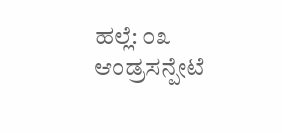ಹಲ್ಲೆ: ೦೩
ಆಂಡ್ರಸನ್ಪೇಟೆ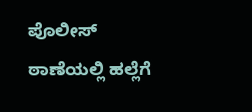ಪೊಲೀಸ್ ಠಾಣೆಯಲ್ಲಿ ಹಲ್ಲೆಗೆ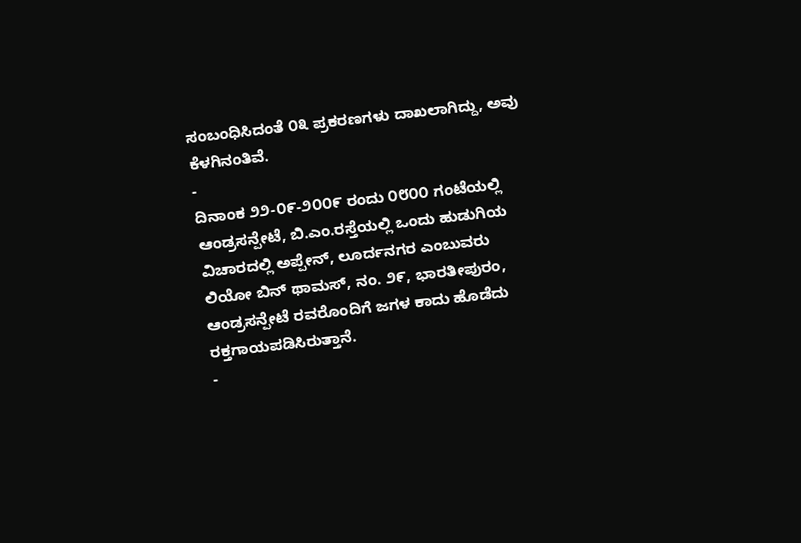ಸಂಬಂಧಿಸಿದಂತೆ ೦೩ ಪ್ರಕರಣಗಳು ದಾಖಲಾಗಿದ್ದು, ಅವು ಕೆಳಗಿನಂತಿವೆ.
-
ದಿನಾಂಕ ೨೨-೦೯-೨೦೦೯ ರಂದು ೦೮೦೦ ಗಂಟೆಯಲ್ಲಿ ಆಂಡ್ರಸನ್ಪೇಟೆ, ಬಿ.ಎಂ.ರಸ್ತೆಯಲ್ಲಿ ಒಂದು ಹುಡುಗಿಯ ವಿಚಾರದಲ್ಲಿ ಅಪ್ಪೇನ್, ಲೂರ್ದನಗರ ಎಂಬುವರು ಲಿಯೋ ಬಿನ್ ಥಾಮಸ್, ನಂ. ೨೯, ಭಾರತೀಪುರಂ, ಆಂಡ್ರಸನ್ಪೇಟೆ ರವರೊಂದಿಗೆ ಜಗಳ ಕಾದು ಹೊಡೆದು ರಕ್ತಗಾಯಪಡಿಸಿರುತ್ತಾನೆ.
-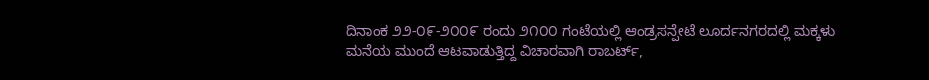ದಿನಾಂಕ ೨೨-೦೯-೨೦೦೯ ರಂದು ೨೧೦೦ ಗಂಟೆಯಲ್ಲಿ ಆಂಡ್ರಸನ್ಪೇಟೆ ಲೂರ್ದನಗರದಲ್ಲಿ ಮಕ್ಕಳು ಮನೆಯ ಮುಂದೆ ಆಟವಾಡುತ್ತಿದ್ದ ವಿಚಾರವಾಗಿ ರಾಬರ್ಟ್,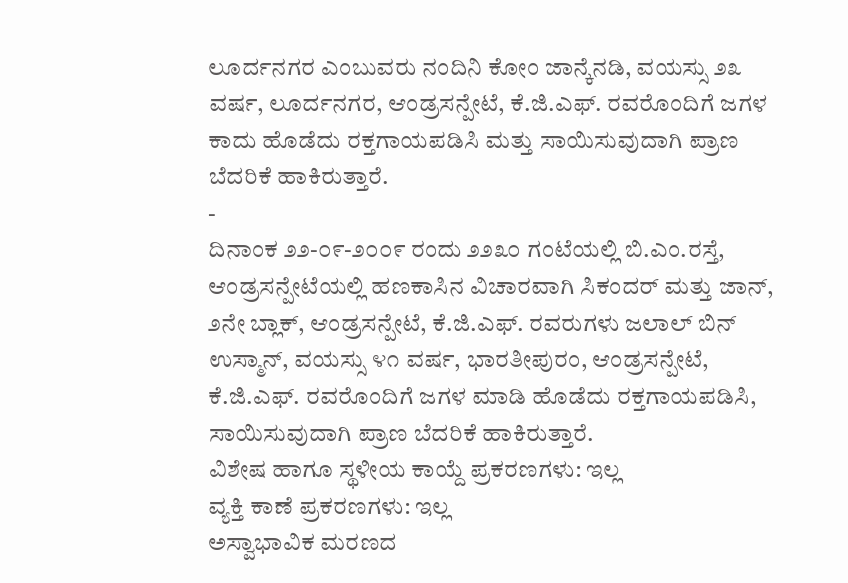ಲೂರ್ದನಗರ ಎಂಬುವರು ನಂದಿನಿ ಕೋಂ ಜಾನ್ಕೆನಡಿ, ವಯಸ್ಸು ೨೩ ವರ್ಷ, ಲೂರ್ದನಗರ, ಆಂಡ್ರಸನ್ಪೇಟೆ, ಕೆ.ಜಿ.ಎಫ್. ರವರೊಂದಿಗೆ ಜಗಳ ಕಾದು ಹೊಡೆದು ರಕ್ತಗಾಯಪಡಿಸಿ ಮತ್ತು ಸಾಯಿಸುವುದಾಗಿ ಪ್ರಾಣ ಬೆದರಿಕೆ ಹಾಕಿರುತ್ತಾರೆ.
-
ದಿನಾಂಕ ೨೨-೦೯-೨೦೦೯ ರಂದು ೨೨೩೦ ಗಂಟೆಯಲ್ಲಿ ಬಿ.ಎಂ.ರಸ್ತೆ, ಆಂಡ್ರಸನ್ಪೇಟೆಯಲ್ಲಿ ಹಣಕಾಸಿನ ವಿಚಾರವಾಗಿ ಸಿಕಂದರ್ ಮತ್ತು ಜಾನ್, ೨ನೇ ಬ್ಲಾಕ್, ಆಂಡ್ರಸನ್ಪೇಟೆ, ಕೆ.ಜಿ.ಎಫ್. ರವರುಗಳು ಜಲಾಲ್ ಬಿನ್ ಉಸ್ಮಾನ್, ವಯಸ್ಸು ೪೧ ವರ್ಷ, ಭಾರತೀಪುರಂ, ಆಂಡ್ರಸನ್ಪೇಟೆ, ಕೆ.ಜಿ.ಎಫ್. ರವರೊಂದಿಗೆ ಜಗಳ ಮಾಡಿ ಹೊಡೆದು ರಕ್ತಗಾಯಪಡಿಸಿ, ಸಾಯಿಸುವುದಾಗಿ ಪ್ರಾಣ ಬೆದರಿಕೆ ಹಾಕಿರುತ್ತಾರೆ.
ವಿಶೇಷ ಹಾಗೂ ಸ್ಥಳೀಯ ಕಾಯ್ದೆ ಪ್ರಕರಣಗಳು: ಇಲ್ಲ
ವ್ಯಕ್ತಿ ಕಾಣೆ ಪ್ರಕರಣಗಳು: ಇಲ್ಲ
ಅಸ್ವಾಭಾವಿಕ ಮರಣದ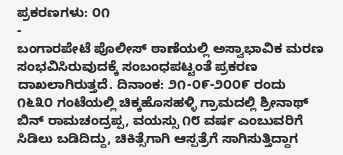ಪ್ರಕರಣಗಳು: ೦೧
-
ಬಂಗಾರಪೇಟೆ ಪೊಲೀಸ್ ಠಾಣೆಯಲ್ಲಿ ಅಸ್ವಾಭಾವಿಕ ಮರಣ ಸಂಭವಿಸಿರುವುದಕ್ಕೆ ಸಂಬಂಧಪಟ್ಟಂತೆ ಪ್ರಕರಣ ದಾಖಲಾಗಿರುತ್ತದೆ. ದಿನಾಂಕ: ೨೧-೦೯-೨೦೦೯ ರಂದು ೧೬೩೦ ಗಂಟೆಯಲ್ಲಿ ಚಿಕ್ಕಹೊಸಹಳ್ಳಿ ಗ್ರಾಮದಲ್ಲಿ ಶ್ರೀನಾಥ್ ಬಿನ್ ರಾಮಚಂದ್ರಪ್ಪ, ವಯಸ್ಸು ೧೮ ವರ್ಷ ಎಂಬುವರಿಗೆ ಸಿಡಿಲು ಬಡಿದಿದ್ದು, ಚಿಕಿತ್ಸೆಗಾಗಿ ಆಸ್ಪತ್ರೆಗೆ ಸಾಗಿಸುತ್ತಿದ್ದಾಗ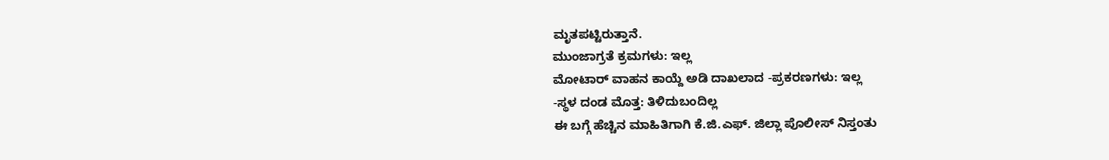ಮೃತಪಟ್ಟಿರುತ್ತಾನೆ.
ಮುಂಜಾಗ್ರತೆ ಕ್ರಮಗಳು: ಇಲ್ಲ
ಮೋಟಾರ್ ವಾಹನ ಕಾಯ್ದೆ ಅಡಿ ದಾಖಲಾದ -ಪ್ರಕರಣಗಳು: ಇಲ್ಲ
-ಸ್ಥಳ ದಂಡ ಮೊತ್ತ: ತಿಳಿದುಬಂದಿಲ್ಲ
ಈ ಬಗ್ಗೆ ಹೆಚ್ಚಿನ ಮಾಹಿತಿಗಾಗಿ ಕೆ.ಜಿ.ಎಫ್. ಜಿಲ್ಲಾ ಪೊಲೀಸ್ ನಿಸ್ತಂತು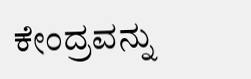ಕೇಂದ್ರವನ್ನು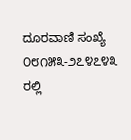ದೂರವಾಣಿ ಸಂಖ್ಯೆ ೦೮೧೫೩-೨೭೪೭೪೩ ರಲ್ಲಿ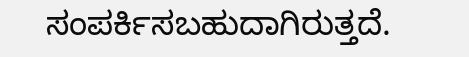ಸಂಪರ್ಕಿಸಬಹುದಾಗಿರುತ್ತದೆ.